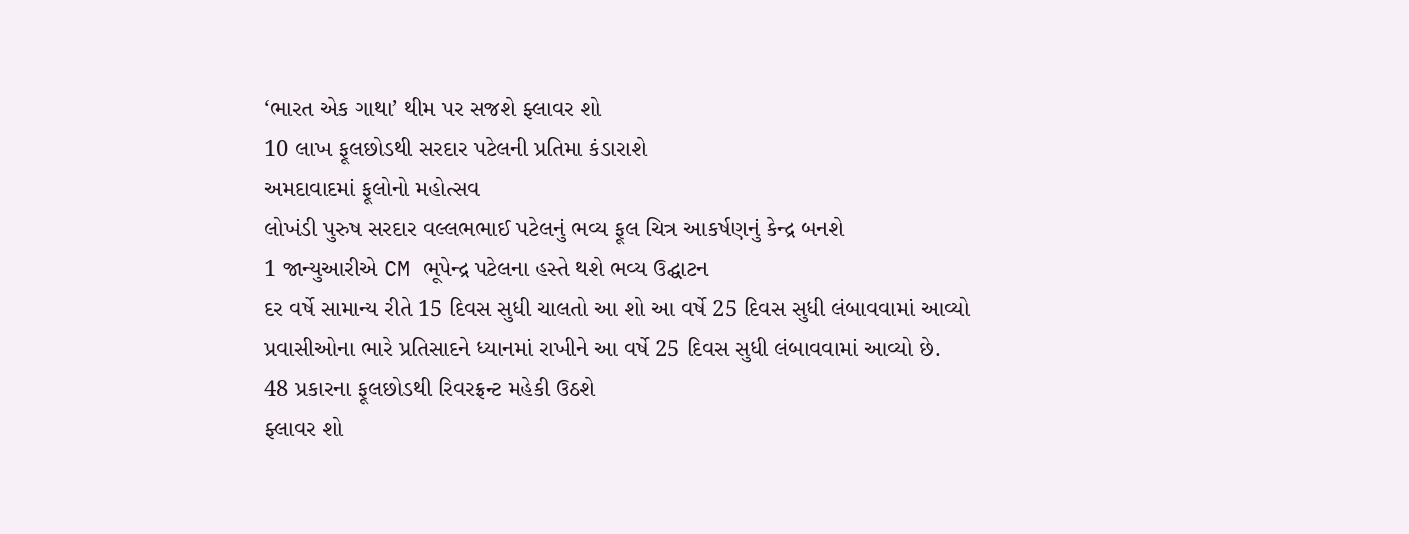‘ભારત એક ગાથા’ થીમ પર સજશે ફ્લાવર શો
10 લાખ ફૂલછોડથી સરદાર પટેલની પ્રતિમા કંડારાશે
અમદાવાદમાં ફૂલોનો મહોત્સવ
લોખંડી પુરુષ સરદાર વલ્લભભાઈ પટેલનું ભવ્ય ફૂલ ચિત્ર આકર્ષણનું કેન્દ્ર બનશે
1 જાન્યુઆરીએ CM ભૂપેન્દ્ર પટેલના હસ્તે થશે ભવ્ય ઉદ્ઘાટન
દર વર્ષે સામાન્ય રીતે 15 દિવસ સુધી ચાલતો આ શો આ વર્ષે 25 દિવસ સુધી લંબાવવામાં આવ્યો
પ્રવાસીઓના ભારે પ્રતિસાદને ધ્યાનમાં રાખીને આ વર્ષે 25 દિવસ સુધી લંબાવવામાં આવ્યો છે.
48 પ્રકારના ફૂલછોડથી રિવરફ્રન્ટ મહેકી ઉઠશે
ફ્લાવર શો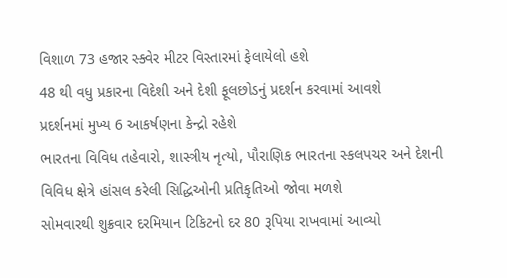વિશાળ 73 હજાર સ્ક્વેર મીટર વિસ્તારમાં ફેલાયેલો હશે
48 થી વધુ પ્રકારના વિદેશી અને દેશી ફૂલછોડનું પ્રદર્શન કરવામાં આવશે
પ્રદર્શનમાં મુખ્ય 6 આકર્ષણના કેન્દ્રો રહેશે
ભારતના વિવિધ તહેવારો, શાસ્ત્રીય નૃત્યો, પૌરાણિક ભારતના સ્કલપચર અને દેશની વિવિધ ક્ષેત્રે હાંસલ કરેલી સિદ્ધિઓની પ્રતિકૃતિઓ જોવા મળશે
સોમવારથી શુક્રવાર દરમિયાન ટિકિટનો દર 80 રૂપિયા રાખવામાં આવ્યો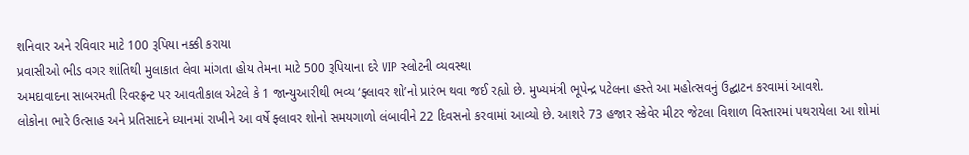શનિવાર અને રવિવાર માટે 100 રૂપિયા નક્કી કરાયા
પ્રવાસીઓ ભીડ વગર શાંતિથી મુલાકાત લેવા માંગતા હોય તેમના માટે 500 રૂપિયાના દરે VIP સ્લોટની વ્યવસ્થા
અમદાવાદના સાબરમતી રિવરફ્રન્ટ પર આવતીકાલ એટલે કે 1 જાન્યુઆરીથી ભવ્ય ‘ફ્લાવર શો’નો પ્રારંભ થવા જઈ રહ્યો છે. મુખ્યમંત્રી ભૂપેન્દ્ર પટેલના હસ્તે આ મહોત્સવનું ઉદ્ઘાટન કરવામાં આવશે.
લોકોના ભારે ઉત્સાહ અને પ્રતિસાદને ધ્યાનમાં રાખીને આ વર્ષે ફ્લાવર શોનો સમયગાળો લંબાવીને 22 દિવસનો કરવામાં આવ્યો છે. આશરે 73 હજાર સ્કેવેર મીટર જેટલા વિશાળ વિસ્તારમાં પથરાયેલા આ શોમાં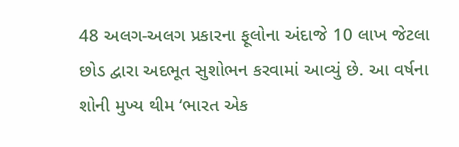48 અલગ-અલગ પ્રકારના ફૂલોના અંદાજે 10 લાખ જેટલા છોડ દ્વારા અદભૂત સુશોભન કરવામાં આવ્યું છે. આ વર્ષના શોની મુખ્ય થીમ ‘ભારત એક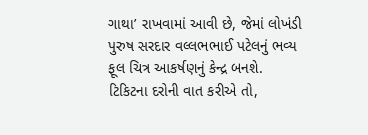ગાથા’ રાખવામાં આવી છે, જેમાં લોખંડી પુરુષ સરદાર વલ્લભભાઈ પટેલનું ભવ્ય ફૂલ ચિત્ર આકર્ષણનું કેન્દ્ર બનશે.
ટિકિટના દરોની વાત કરીએ તો,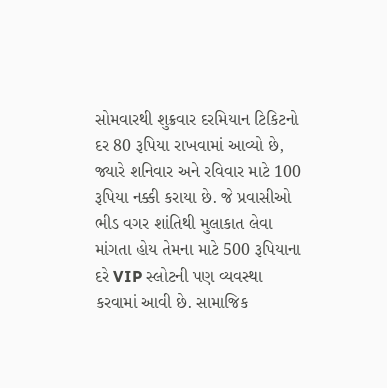સોમવારથી શુક્રવાર દરમિયાન ટિકિટનો દર 80 રૂપિયા રાખવામાં આવ્યો છે, જ્યારે શનિવાર અને રવિવાર માટે 100 રૂપિયા નક્કી કરાયા છે. જે પ્રવાસીઓ ભીડ વગર શાંતિથી મુલાકાત લેવા માંગતા હોય તેમના માટે 500 રૂપિયાના દરે VIP સ્લોટની પણ વ્યવસ્થા કરવામાં આવી છે. સામાજિક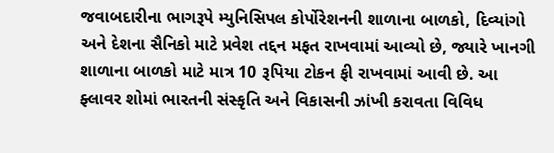જવાબદારીના ભાગરૂપે મ્યુનિસિપલ કોર્પોરેશનની શાળાના બાળકો, દિવ્યાંગો અને દેશના સૈનિકો માટે પ્રવેશ તદ્દન મફત રાખવામાં આવ્યો છે, જ્યારે ખાનગી શાળાના બાળકો માટે માત્ર 10 રૂપિયા ટોકન ફી રાખવામાં આવી છે. આ ફ્લાવર શોમાં ભારતની સંસ્કૃતિ અને વિકાસની ઝાંખી કરાવતા વિવિધ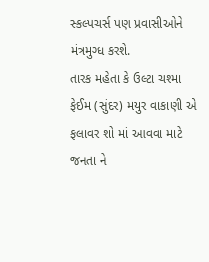સ્કલ્પચર્સ પણ પ્રવાસીઓને મંત્રમુગ્ધ કરશે.
તારક મહેતા કે ઉલ્ટા ચશ્મા ફેઈમ (સુંદર) મયુર વાકાણી એ ફલાવર શો માં આવવા માટે જનતા ને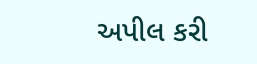અપીલ કરી